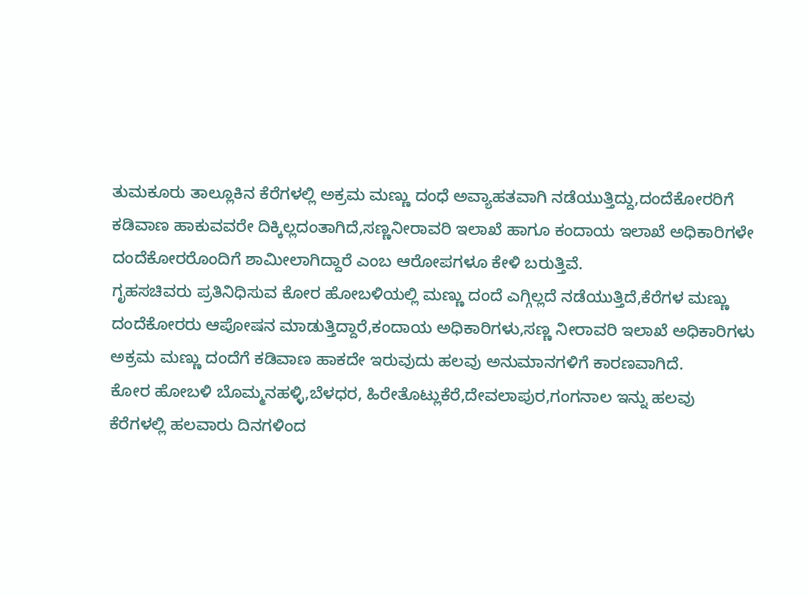ತುಮಕೂರು ತಾಲ್ಲೂಕಿನ ಕೆರೆಗಳಲ್ಲಿ ಅಕ್ರಮ ಮಣ್ಣು ದಂಧೆ ಅವ್ಯಾಹತವಾಗಿ ನಡೆಯುತ್ತಿದ್ದು,ದಂದೆಕೋರರಿಗೆ ಕಡಿವಾಣ ಹಾಕುವವರೇ ದಿಕ್ಕಿಲ್ಲದಂತಾಗಿದೆ,ಸಣ್ಣನೀರಾವರಿ ಇಲಾಖೆ ಹಾಗೂ ಕಂದಾಯ ಇಲಾಖೆ ಅಧಿಕಾರಿಗಳೇ ದಂದೆಕೋರರೊಂದಿಗೆ ಶಾಮೀಲಾಗಿದ್ದಾರೆ ಎಂಬ ಆರೋಪಗಳೂ ಕೇಳಿ ಬರುತ್ತಿವೆ.
ಗೃಹಸಚಿವರು ಪ್ರತಿನಿಧಿಸುವ ಕೋರ ಹೋಬಳಿಯಲ್ಲಿ ಮಣ್ಣು ದಂದೆ ಎಗ್ಗಿಲ್ಲದೆ ನಡೆಯುತ್ತಿದೆ,ಕೆರೆಗಳ ಮಣ್ಣು ದಂದೆಕೋರರು ಆಪೋಷನ ಮಾಡುತ್ತಿದ್ದಾರೆ,ಕಂದಾಯ ಅಧಿಕಾರಿಗಳು,ಸಣ್ಣ ನೀರಾವರಿ ಇಲಾಖೆ ಅಧಿಕಾರಿಗಳು ಅಕ್ರಮ ಮಣ್ಣು ದಂದೆಗೆ ಕಡಿವಾಣ ಹಾಕದೇ ಇರುವುದು ಹಲವು ಅನುಮಾನಗಳಿಗೆ ಕಾರಣವಾಗಿದೆ.
ಕೋರ ಹೋಬಳಿ ಬೊಮ್ಮನಹಳ್ಳಿ,ಬೆಳಧರ, ಹಿರೇತೊಟ್ಲುಕೆರೆ,ದೇವಲಾಪುರ,ಗಂಗನಾಲ ಇನ್ನು ಹಲವು ಕೆರೆಗಳಲ್ಲಿ ಹಲವಾರು ದಿನಗಳಿಂದ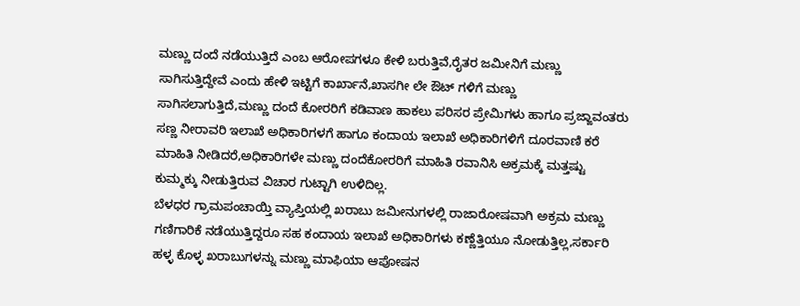ಮಣ್ಣು ದಂದೆ ನಡೆಯುತ್ತಿದೆ ಎಂಬ ಆರೋಪಗಳೂ ಕೇಳಿ ಬರುತ್ತಿವೆ,ರೈತರ ಜಮೀನಿಗೆ ಮಣ್ಣು ಸಾಗಿಸುತ್ತಿದ್ದೇವೆ ಎಂದು ಹೇಳಿ ಇಟ್ಟಿಗೆ ಕಾರ್ಖಾನೆ,ಖಾಸಗೀ ಲೇ ಔಟ್ ಗಳಿಗೆ ಮಣ್ಣು ಸಾಗಿಸಲಾಗುತ್ತಿದೆ,ಮಣ್ಣು ದಂದೆ ಕೋರರಿಗೆ ಕಡಿವಾಣ ಹಾಕಲು ಪರಿಸರ ಪ್ರೇಮಿಗಳು ಹಾಗೂ ಪ್ರಜ್ಙಾವಂತರು ಸಣ್ಣ ನೀರಾವರಿ ಇಲಾಖೆ ಅಧಿಕಾರಿಗಳಗೆ ಹಾಗೂ ಕಂದಾಯ ಇಲಾಖೆ ಅಧಿಕಾರಿಗಳಿಗೆ ದೂರವಾಣಿ ಕರೆ ಮಾಹಿತಿ ನೀಡಿದರೆ,ಅಧಿಕಾರಿಗಳೇ ಮಣ್ಣು ದಂದೆಕೋರರಿಗೆ ಮಾಹಿತಿ ರವಾನಿಸಿ ಅಕ್ರಮಕ್ಕೆ ಮತ್ತಷ್ಟು ಕುಮ್ಮಕ್ಕು ನೀಡುತ್ತಿರುವ ವಿಚಾರ ಗುಟ್ಟಾಗಿ ಉಳಿದಿಲ್ಲ.
ಬೆಳಧರ ಗ್ರಾಮಪಂಚಾಯ್ತಿ ವ್ಯಾಪ್ತಿಯಲ್ಲಿ ಖರಾಬು ಜಮೀನುಗಳಲ್ಲಿ ರಾಜಾರೋಷವಾಗಿ ಅಕ್ರಮ ಮಣ್ಣು ಗಣಿಗಾರಿಕೆ ನಡೆಯುತ್ತಿದ್ದರೂ ಸಹ ಕಂದಾಯ ಇಲಾಖೆ ಅಧಿಕಾರಿಗಳು ಕಣ್ಣೆತ್ತಿಯೂ ನೋಡುತ್ತಿಲ್ಲ,ಸರ್ಕಾರಿ ಹಳ್ಳ ಕೊಳ್ಳ ಖರಾಬುಗಳನ್ನು ಮಣ್ಣು ಮಾಫಿಯಾ ಆಪೋಷನ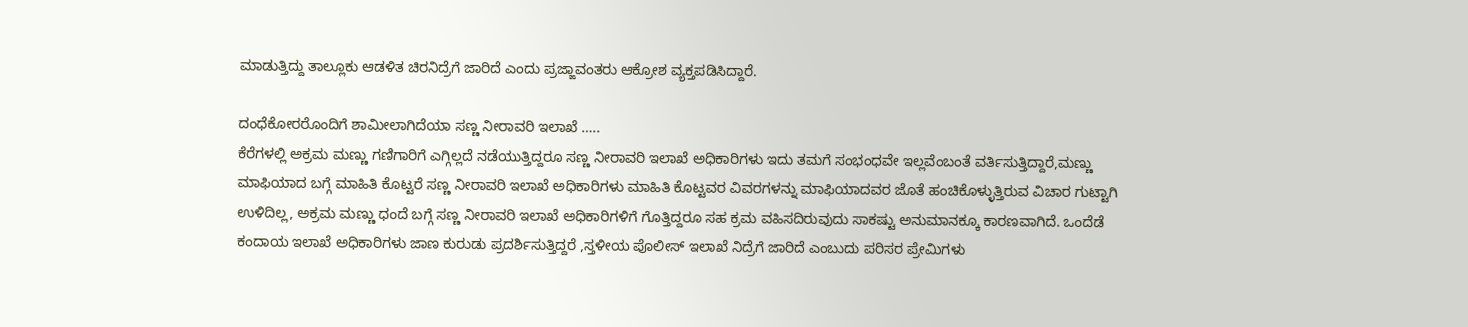ಮಾಡುತ್ತಿದ್ದು ತಾಲ್ಲೂಕು ಆಡಳಿತ ಚಿರನಿದ್ರೆಗೆ ಜಾರಿದೆ ಎಂದು ಪ್ರಜ್ಙಾವಂತರು ಆಕ್ರೋಶ ವ್ಯಕ್ತಪಡಿಸಿದ್ದಾರೆ.

ದಂಧೆಕೋರರೊಂದಿಗೆ ಶಾಮೀಲಾಗಿದೆಯಾ ಸಣ್ಣ ನೀರಾವರಿ ಇಲಾಖೆ …..
ಕೆರೆಗಳಲ್ಲಿ ಅಕ್ರಮ ಮಣ್ಣು ಗಣಿಗಾರಿಗೆ ಎಗ್ಗಿಲ್ಲದೆ ನಡೆಯುತ್ತಿದ್ದರೂ ಸಣ್ಣ ನೀರಾವರಿ ಇಲಾಖೆ ಅಧಿಕಾರಿಗಳು ಇದು ತಮಗೆ ಸಂಭಂಧವೇ ಇಲ್ಲವೆಂಬಂತೆ ವರ್ತಿಸುತ್ತಿದ್ದಾರೆ,ಮಣ್ಣು ಮಾಫಿಯಾದ ಬಗ್ಗೆ ಮಾಹಿತಿ ಕೊಟ್ಟರೆ ಸಣ್ಣ ನೀರಾವರಿ ಇಲಾಖೆ ಅಧಿಕಾರಿಗಳು ಮಾಹಿತಿ ಕೊಟ್ಟವರ ವಿವರಗಳನ್ನು ಮಾಫಿಯಾದವರ ಜೊತೆ ಹಂಚಿಕೊಳ್ಳುತ್ತಿರುವ ವಿಚಾರ ಗುಟ್ಟಾಗಿ ಉಳಿದಿಲ್ಲ, ಅಕ್ರಮ ಮಣ್ಣು ಧಂದೆ ಬಗ್ಗೆ ಸಣ್ಣ ನೀರಾವರಿ ಇಲಾಖೆ ಅಧಿಕಾರಿಗಳಿಗೆ ಗೊತ್ತಿದ್ದರೂ ಸಹ ಕ್ರಮ ವಹಿಸದಿರುವುದು ಸಾಕಷ್ಟು ಅನುಮಾನಕ್ಕೂ ಕಾರಣವಾಗಿದೆ. ಒಂದೆಡೆ ಕಂದಾಯ ಇಲಾಖೆ ಅಧಿಕಾರಿಗಳು ಜಾಣ ಕುರುಡು ಪ್ರದರ್ಶಿಸುತ್ತಿದ್ದರೆ ,ಸ್ತಳೀಯ ಪೊಲೀಸ್ ಇಲಾಖೆ ನಿದ್ರೆಗೆ ಜಾರಿದೆ ಎಂಬುದು ಪರಿಸರ ಪ್ರೇಮಿಗಳು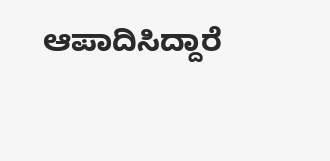ಆಪಾದಿಸಿದ್ದಾರೆ